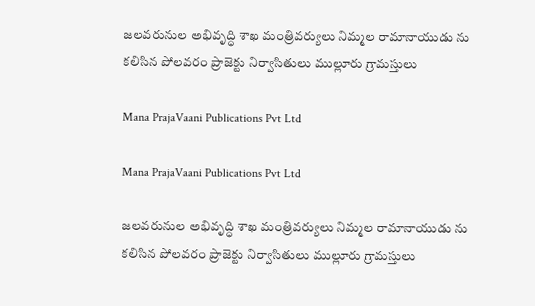జలవరునుల అభివృద్ధి శాఖ మంత్రివర్యులు నిమ్మల రామానాయుడు ను కలిసిన పోలవరం ప్రాజెక్టు నిర్వాసితులు ముల్లూరు గ్రామస్తులు

Mana PrajaVaani Publications Pvt Ltd

Mana PrajaVaani Publications Pvt Ltd

జలవరునుల అభివృద్ధి శాఖ మంత్రివర్యులు నిమ్మల రామానాయుడు ను కలిసిన పోలవరం ప్రాజెక్టు నిర్వాసితులు ముల్లూరు గ్రామస్తులు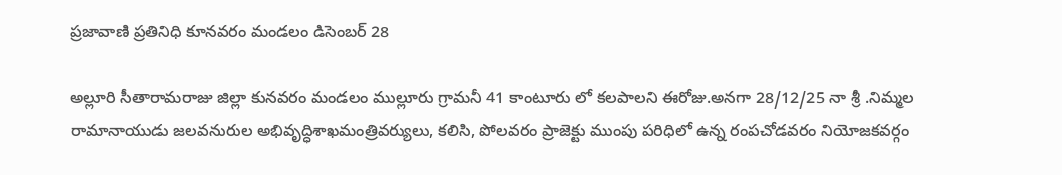ప్రజావాణి ప్రతినిధి కూనవరం మండలం డిసెంబర్ 28

అల్లూరి సీతారామరాజు జిల్లా కునవరం మండలం ముల్లూరు గ్రామనీ 41 కాంటూరు లో కలపాలని ఈరోజు.అనగా 28/12/25 నా శ్రీ .నిమ్మల రామానాయుడు జలవనురుల అభివృద్ధిశాఖమంత్రివర్యులు, కలిసి, పోలవరం ప్రాజెక్టు ముంపు పరిధిలో ఉన్న రంపచోడవరం నియోజకవర్గం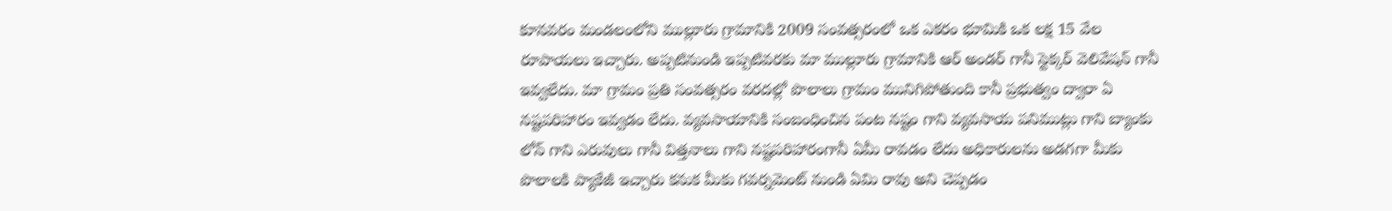కూనవరం మండలంలోని ముల్లూరు గ్రామానికి 2009 సంవత్సరంలో ఒక ఎకరం భూమికి ఒక లక్ష 15 వేల రూపాయలు ఇచ్చారు. అప్పటినుండి ఇప్పటివరకు మా ముల్లూరు గ్రామానికి ఆర్ అండర్ గానీ స్టెక్కర్ వెలివేషన్ గానీ ఇవ్వలేదు. మా గ్రామం ప్రతి సంవత్సరం వరదల్లో పొలాలు గ్రామం మునిగిపోతుంది కానీ ప్రభుత్వం ద్వారా ఏ నష్టపరిహారం ఇవ్వడం లేదు. వ్యవసాయానికి సంబంధించిన పంట నష్టం గాని వ్యవసాయ పనిముట్లు గాని బ్యాంకు లోన్ గాని ఎరువులు గానీ విత్తనాలు గాని నష్టపరిహారంగానీ ఏమీ రావడం లేదు అధికారులను అడగగా మీకు పొలాలకి ప్యాకేజీ ఇచ్చారు కనుక మీకు గవర్నమెంట్ నుండి ఏమి రావు అని చెప్పడం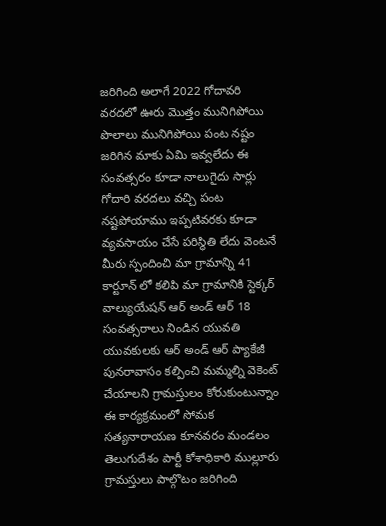జరిగింది అలాగే 2022 గోదావరి వరదలో ఊరు మొత్తం మునిగిపోయి పొలాలు మునిగిపోయి పంట నష్టం జరిగిన మాకు ఏమి ఇవ్వలేదు ఈ సంవత్సరం కూడా నాలుగైదు సార్లు గోదారి వరదలు వచ్చి పంట నష్టపోయాము ఇప్పటివరకు కూడా వ్యవసాయం చేసే పరిస్థితి లేదు వెంటనే మీరు స్పందించి మా గ్రామాన్ని 41 కార్టూన్ లో కలిపి మా గ్రామానికి స్టెక్కర్ వాల్యుయేషన్ ఆర్ అండ్ ఆర్ 18 సంవత్సరాలు నిండిన యువతి యువకులకు ఆర్ అండ్ ఆర్ ప్యాకేజీ పునరావాసం కల్పించి మమ్మల్ని వెకెంట్ చేయాలని గ్రామస్తులం కోరుకుంటున్నాం ఈ కార్యక్రమంలో సోమక సత్యనారాయణ కూనవరం మండలం తెలుగుదేశం పార్టీ కోశాధికారి ముల్లూరు గ్రామస్తులు పాల్గొటం జరిగింది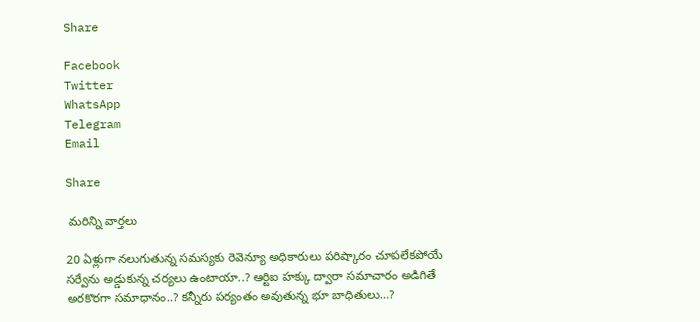Share

Facebook
Twitter
WhatsApp
Telegram
Email

Share

 మరిన్ని వార్తలు

20 ఏళ్లుగా నలుగుతున్న సమస్యకు రెవెన్యూ అధికారులు పరిష్కారం చూపలేకపోయే సర్వేను అడ్డుకున్న చర్యలు ఉంటాయా..? ఆర్టిఐ హక్కు ద్వారా సమాచారం అడిగితే అరకొరగా సమాధానం..? కన్నీరు పర్యంతం అవుతున్న భూ బాధితులు…?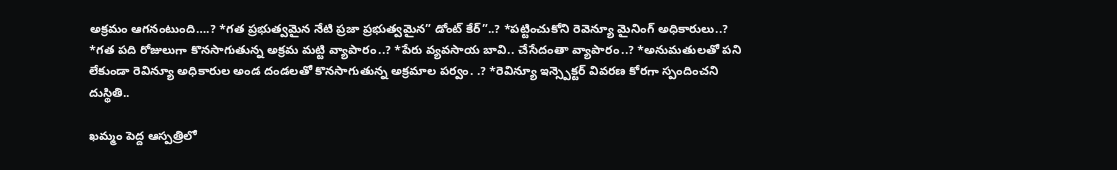అక్రమం ఆగనంటుంది….? *గత ప్రభుత్వమైన నేటి ప్రజా ప్రభుత్వమైన” డోంట్ కేర్”..? *పట్టించుకోని రెవెన్యూ మైనింగ్ అధికారులు..? *గత పది రోజులుగా కొనసాగుతున్న అక్రమ మట్టి వ్యాపారం..? *పేరు వ్యవసాయ బావి.. చేసేదంతా వ్యాపారం..? *అనుమతులతో పని లేకుండా రెవిన్యూ అధికారుల అండ దండలతో కొనసాగుతున్న అక్రమాల పర్వం. .? *రెవిన్యూ ఇన్స్పెక్టర్ వివరణ కోరగా స్పందించని దుస్థితి..

ఖమ్మం పెద్ద ఆస్పత్రిలో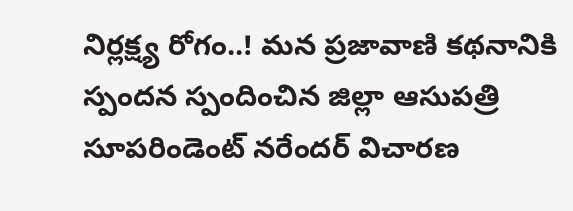నిర్లక్ష్య రోగం..! మన ప్రజావాణి కథనానికి స్పందన స్పందించిన జిల్లా ఆసుపత్రి సూపరిండెంట్ నరేందర్ విచారణ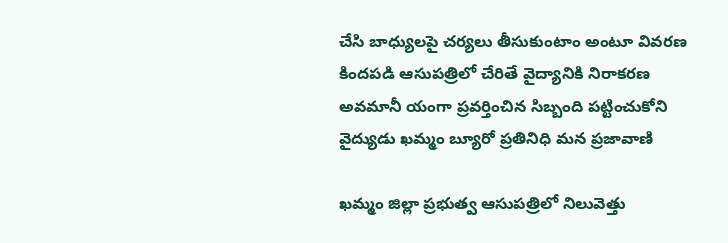చేసి బాధ్యులపై చర్యలు తీసుకుంటాం అంటూ వివరణ కిందపడి ఆసుపత్రిలో చేరితే వైద్యానికి నిరాకరణ అవమానీ యంగా ప్రవర్తించిన సిబ్బంది పట్టించుకోని వైద్యుడు ఖమ్మం బ్యూరో ప్రతినిధి మన ప్రజావాణి

ఖమ్మం జిల్లా ప్రభుత్వ ఆసుపత్రిలో నిలువెత్తు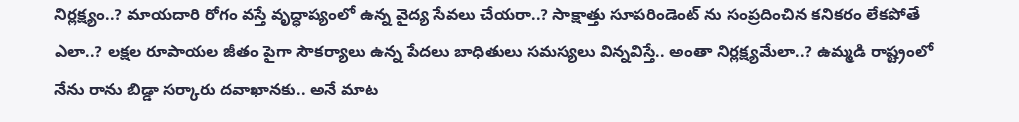నిర్లక్ష్యం..? మాయదారి రోగం వస్తే వృద్ధాప్యంలో ఉన్న వైద్య సేవలు చేయరా..? సాక్షాత్తు సూపరిండెంట్ ను సంప్రదించిన కనికరం లేకపోతే ఎలా..? లక్షల రూపాయల జీతం పైగా సౌకర్యాలు ఉన్న పేదలు బాధితులు సమస్యలు విన్నవిస్తే.. అంతా నిర్లక్ష్యమేలా..? ఉమ్మడి రాష్ట్రంలో నేను రాను బిడ్డా సర్కారు దవాఖానకు.. అనే మాట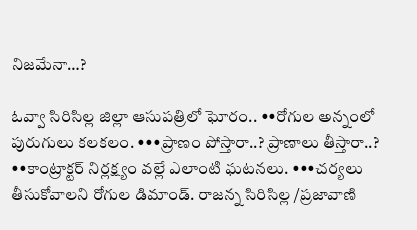నిజమేనా…?

ఓవ్వా సిరిసిల్ల జిల్లా ఆసుపత్రిలో ఘోరం.. ••రోగుల అన్నంలో పురుగులు కలకలం. •••ప్రాణం పోస్తారా..? ప్రాణాలు తీస్తారా..? ••కాంట్రాక్టర్ నిర్లక్ష్యం వల్లే ఎలాంటి ఘటనలు. •••చర్యలు తీసుకోవాలని రోగుల డిమాండ్. రాజన్న సిరిసిల్ల /ప్రజావాణి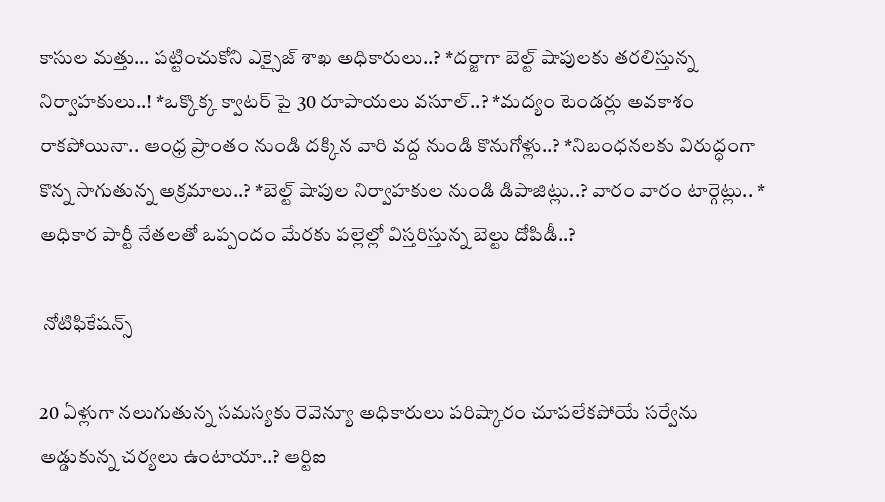కాసుల మత్తు… పట్టించుకోని ఎక్సైజ్ శాఖ అధికారులు..? *దర్జాగా బెల్ట్ షాపులకు తరలిస్తున్న నిర్వాహకులు..! *ఒక్కొక్క క్వాటర్ పై 30 రూపాయలు వసూల్..? *మద్యం టెండర్లు అవకాశం రాకపోయినా.. ఆంధ్ర ప్రాంతం నుండి దక్కిన వారి వద్ద నుండి కొనుగోళ్లు..? *నిబంధనలకు విరుద్ధంగా కొన్న సాగుతున్న అక్రమాలు..? *బెల్ట్ షాపుల నిర్వాహకుల నుండి డిపాజిట్లు..? వారం వారం టార్గెట్లు.. * అధికార పార్టీ నేతలతో ఒప్పందం మేరకు పల్లెల్లో విస్తరిస్తున్న బెల్టు దోపిడీ..?

 నోటిఫికేషన్స్

20 ఏళ్లుగా నలుగుతున్న సమస్యకు రెవెన్యూ అధికారులు పరిష్కారం చూపలేకపోయే సర్వేను అడ్డుకున్న చర్యలు ఉంటాయా..? ఆర్టిఐ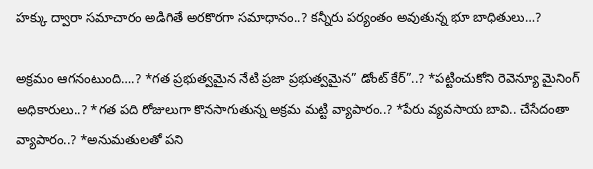హక్కు ద్వారా సమాచారం అడిగితే అరకొరగా సమాధానం..? కన్నీరు పర్యంతం అవుతున్న భూ బాధితులు…?

అక్రమం ఆగనంటుంది….? *గత ప్రభుత్వమైన నేటి ప్రజా ప్రభుత్వమైన” డోంట్ కేర్”..? *పట్టించుకోని రెవెన్యూ మైనింగ్ అధికారులు..? *గత పది రోజులుగా కొనసాగుతున్న అక్రమ మట్టి వ్యాపారం..? *పేరు వ్యవసాయ బావి.. చేసేదంతా వ్యాపారం..? *అనుమతులతో పని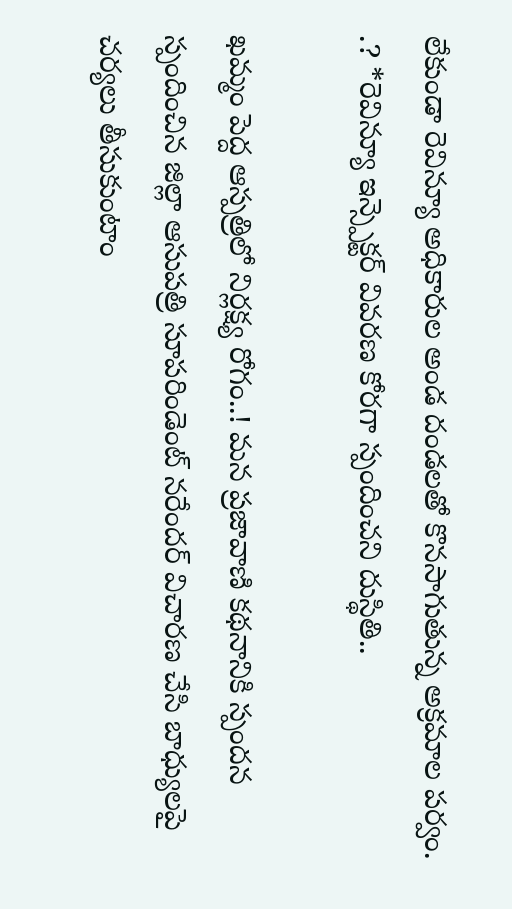లేకుండా రెవిన్యూ అధికారుల అండ దండలతో కొనసాగుతున్న అక్రమాల పర్వం. .? *రెవిన్యూ ఇన్స్పెక్టర్ వివరణ కోరగా స్పందించని దుస్థితి..

ఖమ్మం పెద్ద ఆస్పత్రిలో నిర్లక్ష్య రోగం..! మన ప్రజావాణి కథనానికి స్పందన స్పందించిన జిల్లా ఆసుపత్రి సూపరిండెంట్ నరేందర్ విచారణ చేసి బాధ్యులపై చర్యలు తీసుకుంటాం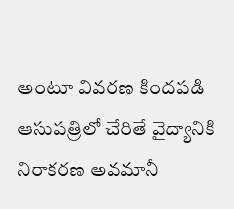అంటూ వివరణ కిందపడి ఆసుపత్రిలో చేరితే వైద్యానికి నిరాకరణ అవమానీ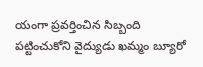యంగా ప్రవర్తించిన సిబ్బంది పట్టించుకోని వైద్యుడు ఖమ్మం బ్యూరో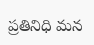ప్రతినిధి మన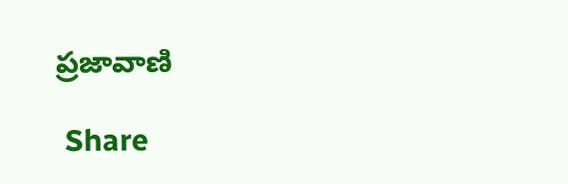ప్రజావాణి

 Share